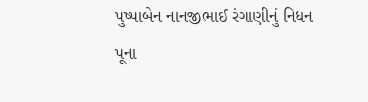પુષ્પાબેન નાનજીભાઈ રંગાણીનું નિધન
પૂના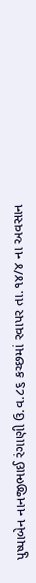પુષ્પાબેન નાનજીભાઈ રંગાણી ઉ.વ.૮૬ કચ્છમાં રવાપર તા.૧૪/૪ ના અવસાન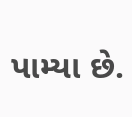પામ્યા છે.